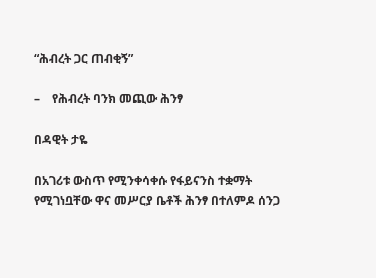“ሕብረት ጋር ጠብቂኝ”

–    የሕብረት ባንክ መጪው ሕንፃ

በዳዊት ታዬ

በአገሪቱ ውስጥ የሚንቀሳቀሱ የፋይናንስ ተቋማት የሚገነቧቸው ዋና መሥርያ ቤቶች ሕንፃ በተለምዶ ሰንጋ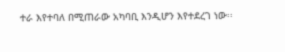ተራ እየተባለ በሚጠራው አካባቢ እንዲሆን እየተደረገ ነው፡፡